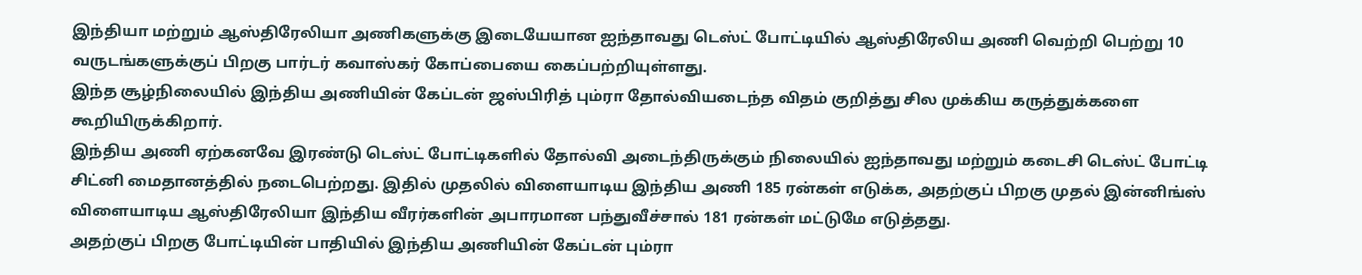இந்தியா மற்றும் ஆஸ்திரேலியா அணிகளுக்கு இடையேயான ஐந்தாவது டெஸ்ட் போட்டியில் ஆஸ்திரேலிய அணி வெற்றி பெற்று 10 வருடங்களுக்குப் பிறகு பார்டர் கவாஸ்கர் கோப்பையை கைப்பற்றியுள்ளது.
இந்த சூழ்நிலையில் இந்திய அணியின் கேப்டன் ஜஸ்பிரித் பும்ரா தோல்வியடைந்த விதம் குறித்து சில முக்கிய கருத்துக்களை கூறியிருக்கிறார்.
இந்திய அணி ஏற்கனவே இரண்டு டெஸ்ட் போட்டிகளில் தோல்வி அடைந்திருக்கும் நிலையில் ஐந்தாவது மற்றும் கடைசி டெஸ்ட் போட்டி சிட்னி மைதானத்தில் நடைபெற்றது. இதில் முதலில் விளையாடிய இந்திய அணி 185 ரன்கள் எடுக்க, அதற்குப் பிறகு முதல் இன்னிங்ஸ் விளையாடிய ஆஸ்திரேலியா இந்திய வீரர்களின் அபாரமான பந்துவீச்சால் 181 ரன்கள் மட்டுமே எடுத்தது.
அதற்குப் பிறகு போட்டியின் பாதியில் இந்திய அணியின் கேப்டன் பும்ரா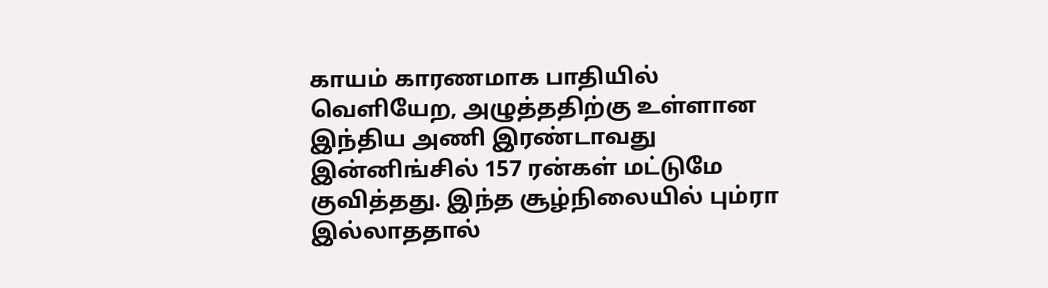காயம் காரணமாக பாதியில் வெளியேற, அழுத்ததிற்கு உள்ளான இந்திய அணி இரண்டாவது இன்னிங்சில் 157 ரன்கள் மட்டுமே குவித்தது. இந்த சூழ்நிலையில் பும்ரா இல்லாததால்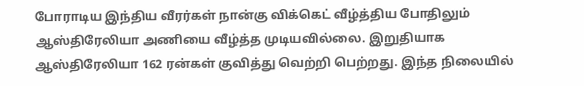போராடிய இந்திய வீரர்கள் நான்கு விக்கெட் வீழ்த்திய போதிலும் ஆஸ்திரேலியா அணியை வீழ்த்த முடியவில்லை. இறுதியாக ஆஸ்திரேலியா 162 ரன்கள் குவித்து வெற்றி பெற்றது. இந்த நிலையில்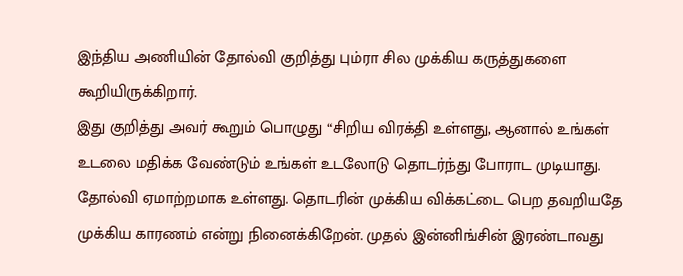இந்திய அணியின் தோல்வி குறித்து பும்ரா சில முக்கிய கருத்துகளை கூறியிருக்கிறார்.
இது குறித்து அவர் கூறும் பொழுது “சிறிய விரக்தி உள்ளது, ஆனால் உங்கள் உடலை மதிக்க வேண்டும் உங்கள் உடலோடு தொடர்ந்து போராட முடியாது. தோல்வி ஏமாற்றமாக உள்ளது. தொடரின் முக்கிய விக்கட்டை பெற தவறியதே முக்கிய காரணம் என்று நினைக்கிறேன். முதல் இன்னிங்சின் இரண்டாவது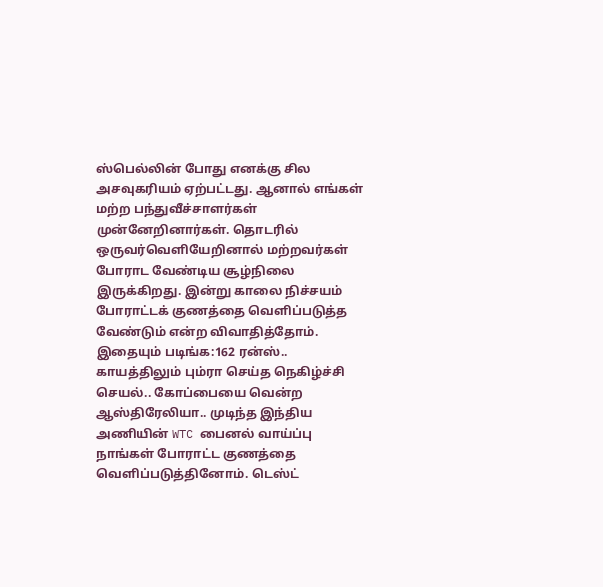ஸ்பெல்லின் போது எனக்கு சில அசவுகரியம் ஏற்பட்டது. ஆனால் எங்கள் மற்ற பந்துவீச்சாளர்கள் முன்னேறினார்கள். தொடரில் ஒருவர்வெளியேறினால் மற்றவர்கள் போராட வேண்டிய சூழ்நிலை இருக்கிறது. இன்று காலை நிச்சயம் போராட்டக் குணத்தை வெளிப்படுத்த வேண்டும் என்ற விவாதித்தோம்.
இதையும் படிங்க:162 ரன்ஸ்.. காயத்திலும் பும்ரா செய்த நெகிழ்ச்சி செயல்.. கோப்பையை வென்ற ஆஸ்திரேலியா.. முடிந்த இந்திய அணியின் WTC பைனல் வாய்ப்பு
நாங்கள் போராட்ட குணத்தை வெளிப்படுத்தினோம். டெஸ்ட்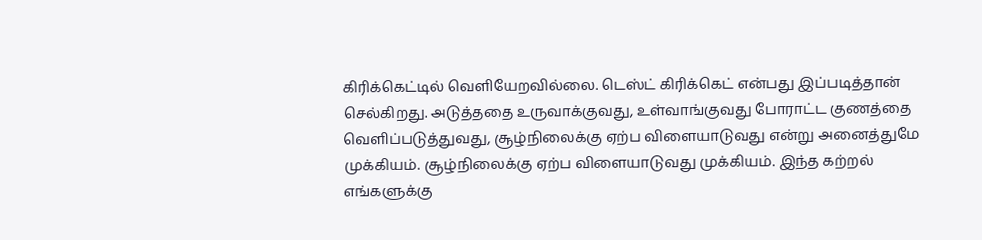கிரிக்கெட்டில் வெளியேறவில்லை. டெஸ்ட் கிரிக்கெட் என்பது இப்படித்தான் செல்கிறது. அடுத்ததை உருவாக்குவது, உள்வாங்குவது போராட்ட குணத்தை வெளிப்படுத்துவது, சூழ்நிலைக்கு ஏற்ப விளையாடுவது என்று அனைத்துமே முக்கியம். சூழ்நிலைக்கு ஏற்ப விளையாடுவது முக்கியம். இந்த கற்றல் எங்களுக்கு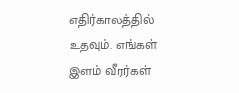எதிர்காலத்தில் உதவும். எங்கள் இளம் வீரர்கள்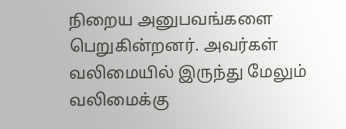நிறைய அனுபவங்களை பெறுகின்றனர். அவர்கள் வலிமையில் இருந்து மேலும் வலிமைக்கு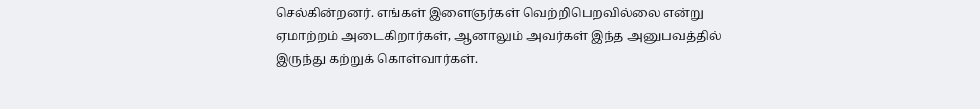செல்கின்றனர். எங்கள் இளைஞர்கள் வெற்றிபெறவில்லை என்று ஏமாற்றம் அடைகிறார்கள், ஆனாலும் அவர்கள் இந்த அனுபவத்தில் இருந்து கற்றுக் கொள்வார்கள்.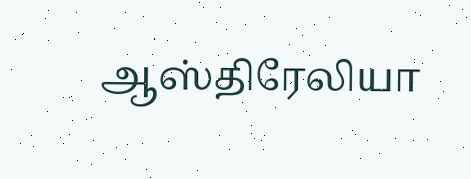ஆஸ்திரேலியா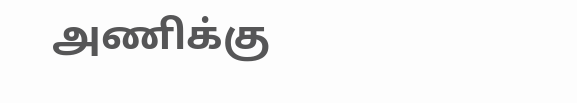அணிக்கு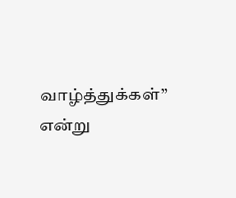வாழ்த்துக்கள்” என்று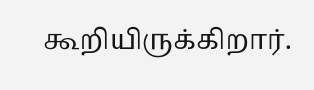கூறியிருக்கிறார்.